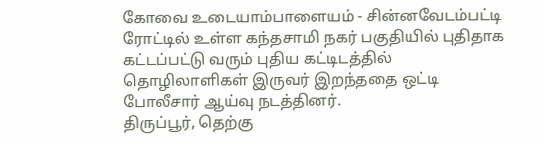கோவை உடையாம்பாளையம் - சின்னவேடம்பட்டி ரோட்டில் உள்ள கந்தசாமி நகர் பகுதியில் புதிதாக கட்டப்பட்டு வரும் புதிய கட்டிடத்தில் தொழிலாளிகள் இருவர் இறந்ததை ஒட்டி போலீசார் ஆய்வு நடத்தினர்.
திருப்பூர், தெற்கு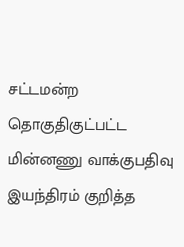சட்டமன்ற தொகுதிகுட்பட்ட மின்னணு வாக்குபதிவு இயந்திரம் குறித்த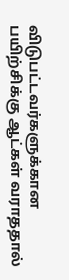விடுபட்டவர்களுக்கான பயிற்சிக்கு ஆட்கள் வராததால்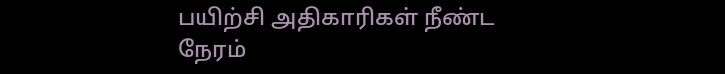பயிற்சி அதிகாரிகள் நீண்ட நேரம்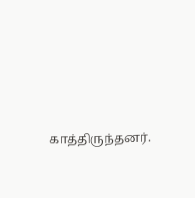காத்திருந்தனர்.